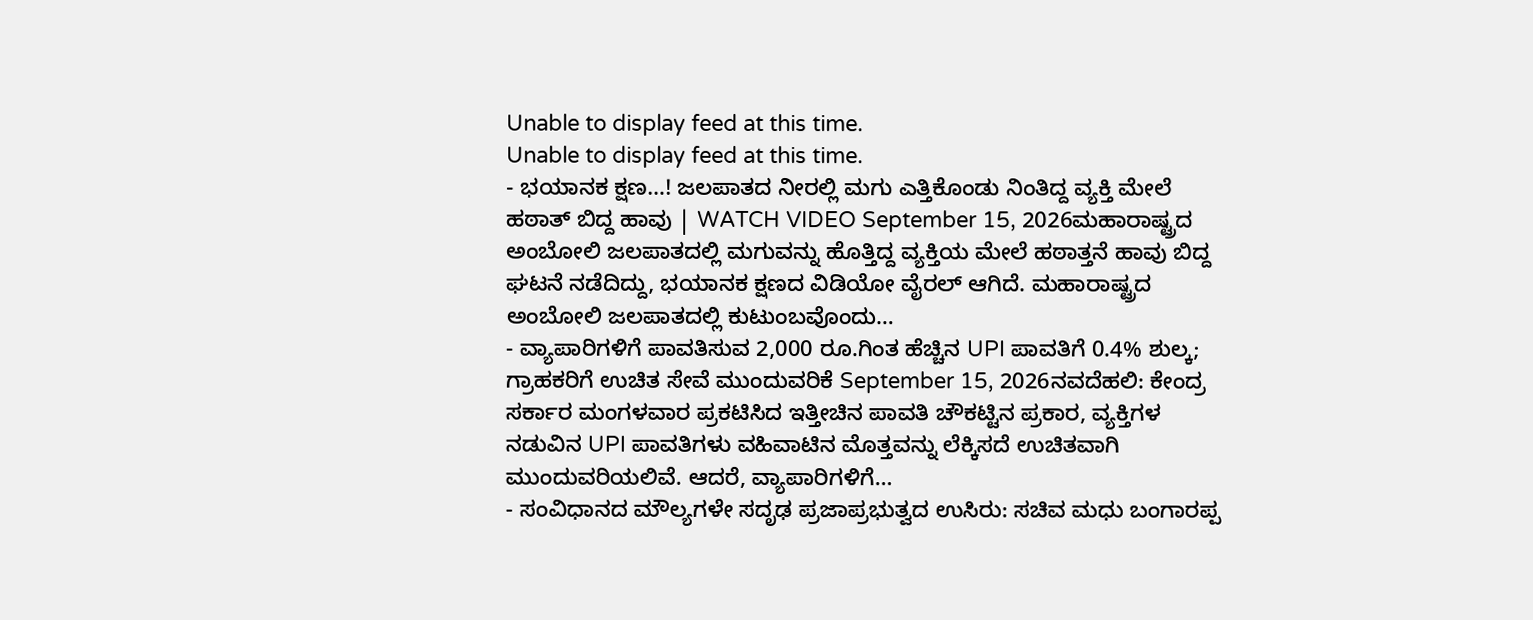Unable to display feed at this time.
Unable to display feed at this time.
- ಭಯಾನಕ ಕ್ಷಣ…! ಜಲಪಾತದ ನೀರಲ್ಲಿ ಮಗು ಎತ್ತಿಕೊಂಡು ನಿಂತಿದ್ದ ವ್ಯಕ್ತಿ ಮೇಲೆ ಹಠಾತ್ ಬಿದ್ದ ಹಾವು | WATCH VIDEO September 15, 2026ಮಹಾರಾಷ್ಟ್ರದ ಅಂಬೋಲಿ ಜಲಪಾತದಲ್ಲಿ ಮಗುವನ್ನು ಹೊತ್ತಿದ್ದ ವ್ಯಕ್ತಿಯ ಮೇಲೆ ಹಠಾತ್ತನೆ ಹಾವು ಬಿದ್ದ ಘಟನೆ ನಡೆದಿದ್ದು, ಭಯಾನಕ ಕ್ಷಣದ ವಿಡಿಯೋ ವೈರಲ್ ಆಗಿದೆ. ಮಹಾರಾಷ್ಟ್ರದ ಅಂಬೋಲಿ ಜಲಪಾತದಲ್ಲಿ ಕುಟುಂಬವೊಂದು…
- ವ್ಯಾಪಾರಿಗಳಿಗೆ ಪಾವತಿಸುವ 2,000 ರೂ.ಗಿಂತ ಹೆಚ್ಚಿನ UPI ಪಾವತಿಗೆ 0.4% ಶುಲ್ಕ; ಗ್ರಾಹಕರಿಗೆ ಉಚಿತ ಸೇವೆ ಮುಂದುವರಿಕೆ September 15, 2026ನವದೆಹಲಿ: ಕೇಂದ್ರ ಸರ್ಕಾರ ಮಂಗಳವಾರ ಪ್ರಕಟಿಸಿದ ಇತ್ತೀಚಿನ ಪಾವತಿ ಚೌಕಟ್ಟಿನ ಪ್ರಕಾರ, ವ್ಯಕ್ತಿಗಳ ನಡುವಿನ UPI ಪಾವತಿಗಳು ವಹಿವಾಟಿನ ಮೊತ್ತವನ್ನು ಲೆಕ್ಕಿಸದೆ ಉಚಿತವಾಗಿ ಮುಂದುವರಿಯಲಿವೆ. ಆದರೆ, ವ್ಯಾಪಾರಿಗಳಿಗೆ…
- ಸಂವಿಧಾನದ ಮೌಲ್ಯಗಳೇ ಸದೃಢ ಪ್ರಜಾಪ್ರಭುತ್ವದ ಉಸಿರು: ಸಚಿವ ಮಧು ಬಂಗಾರಪ್ಪ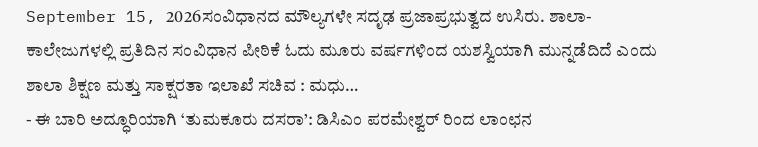September 15, 2026ಸಂವಿಧಾನದ ಮೌಲ್ಯಗಳೇ ಸದೃಢ ಪ್ರಜಾಪ್ರಭುತ್ವದ ಉಸಿರು. ಶಾಲಾ-ಕಾಲೇಜುಗಳಲ್ಲಿ ಪ್ರತಿದಿನ ಸಂವಿಧಾನ ಪೀಠಿಕೆ ಓದು ಮೂರು ವರ್ಷಗಳಿಂದ ಯಶಸ್ವಿಯಾಗಿ ಮುನ್ನಡೆದಿದೆ ಎಂದು ಶಾಲಾ ಶಿಕ್ಷಣ ಮತ್ತು ಸಾಕ್ಷರತಾ ಇಲಾಖೆ ಸಚಿವ : ಮಧು…
- ಈ ಬಾರಿ ಅದ್ಧೂರಿಯಾಗಿ ‘ತುಮಕೂರು ದಸರಾ’: ಡಿಸಿಎಂ ಪರಮೇಶ್ವರ್ ರಿಂದ ಲಾಂಛನ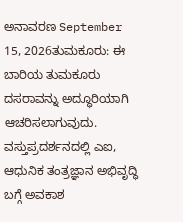ಅನಾವರಣ September 15, 2026ತುಮಕೂರು: ಈ ಬಾರಿಯ ತುಮಕೂರು ದಸರಾವನ್ನು ಅದ್ಧೂರಿಯಾಗಿ ಆಚರಿಸಲಾಗುವುದು. ವಸ್ತುಪ್ರದರ್ಶನದಲ್ಲಿ ಎಐ, ಆಧುನಿಕ ತಂತ್ರಜ್ಞಾನ ಅಭಿವೃದ್ಧಿ ಬಗ್ಗೆ ಅವಕಾಶ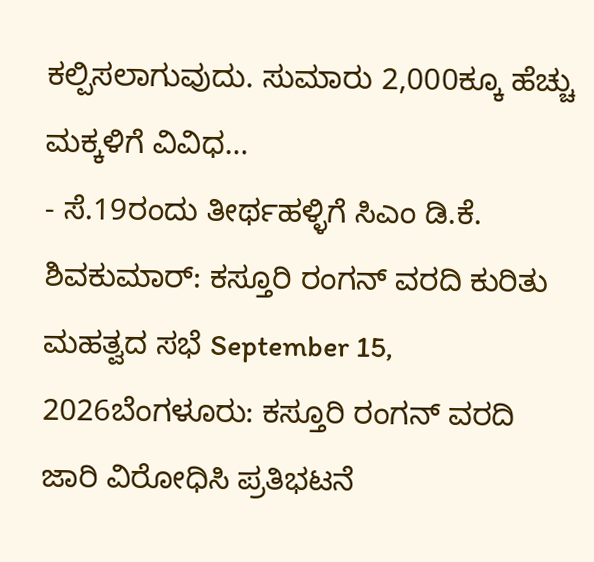ಕಲ್ಪಿಸಲಾಗುವುದು. ಸುಮಾರು 2,000ಕ್ಕೂ ಹೆಚ್ಚು ಮಕ್ಕಳಿಗೆ ವಿವಿಧ…
- ಸೆ.19ರಂದು ತೀರ್ಥಹಳ್ಳಿಗೆ ಸಿಎಂ ಡಿ.ಕೆ. ಶಿವಕುಮಾರ್: ಕಸ್ತೂರಿ ರಂಗನ್ ವರದಿ ಕುರಿತು ಮಹತ್ವದ ಸಭೆ September 15, 2026ಬೆಂಗಳೂರು: ಕಸ್ತೂರಿ ರಂಗನ್ ವರದಿ ಜಾರಿ ವಿರೋಧಿಸಿ ಪ್ರತಿಭಟನೆ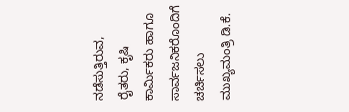ನಡೆಸುತ್ತಿರುವ, ರೈತರು, ಕೃಷಿ ಕಾರ್ಮಿಕರು ಹಾಗೂ ಸಾರ್ವಜನಿಕರೊಂದಿಗೆ ಚರ್ಚಿಸಲು ಮುಖ್ಯಮಂತ್ರಿ ಡಿ.ಕೆ.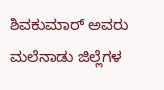ಶಿವಕುಮಾರ್ ಅವರು ಮಲೆನಾಡು ಜಿಲ್ಲೆಗಳ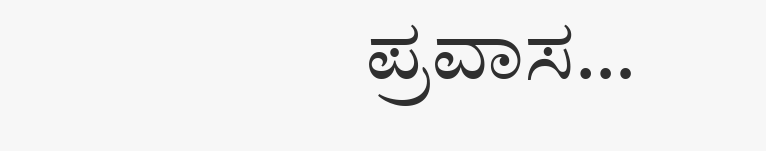ಪ್ರವಾಸ…